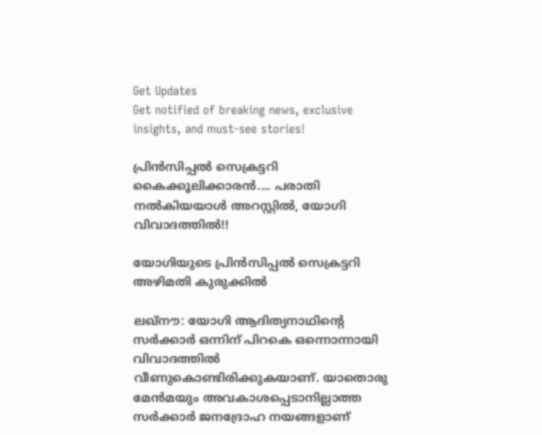Get Updates
Get notified of breaking news, exclusive insights, and must-see stories!

പ്രിന്‍സിപ്പല്‍ സെക്രട്ടറി കൈക്കൂലിക്കാരന്‍.... പരാതി നല്‍കിയയാള്‍ അറസ്റ്റില്‍, യോഗി വിവാദത്തില്‍!!

യോഗിയുടെ പ്രിന്‍സിപ്പല്‍ സെക്രട്ടറി അഴിമതി കുരുക്കില്‍

ലഖ്‌നൗ: യോഗി ആദിത്യനാഥിന്റെ സര്‍ക്കാര്‍ ഒന്നിന് പിറകെ ഒന്നൊന്നായി വിവാദത്തില്‍ വീണുകൊണ്ടിരിക്കുകയാണ്. യാതൊരു മേന്‍മയും അവകാശപ്പെടാനില്ലാത്ത സര്‍ക്കാര്‍ ജനദ്രോഹ നയങ്ങളാണ്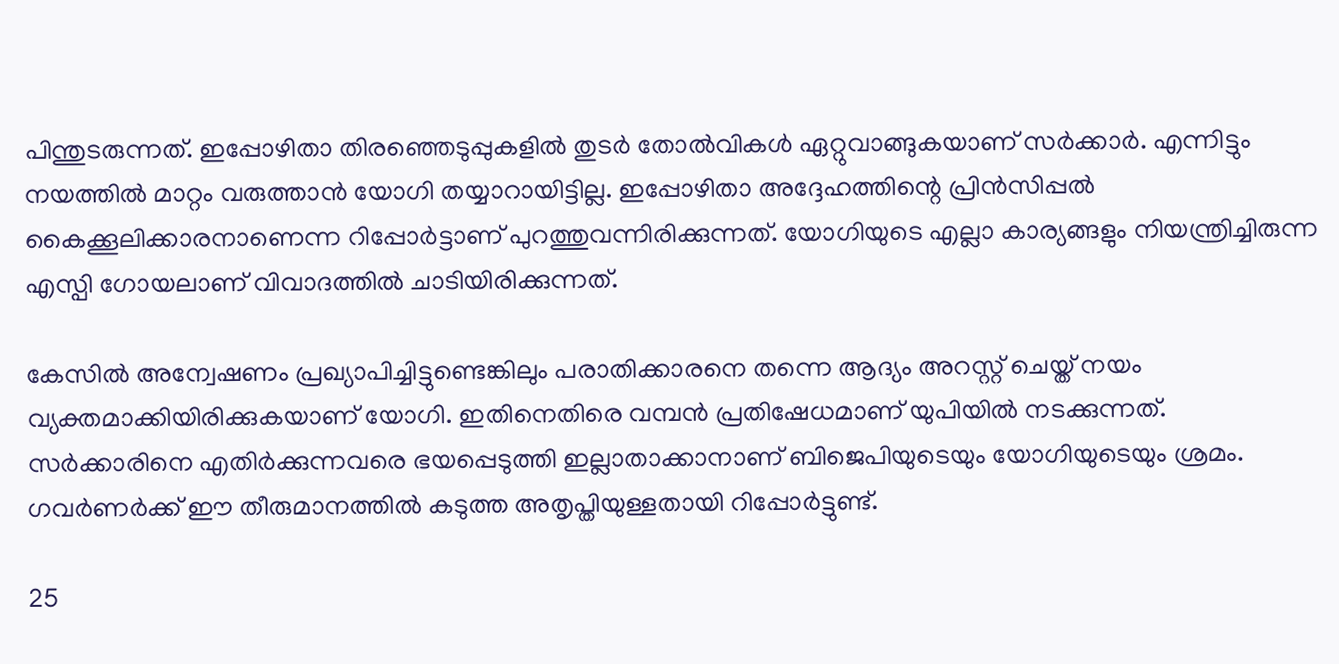പിന്തുടരുന്നത്. ഇപ്പോഴിതാ തിരഞ്ഞെടുപ്പുകളില്‍ തുടര്‍ തോല്‍വികള്‍ ഏറ്റുവാങ്ങുകയാണ് സര്‍ക്കാര്‍. എന്നിട്ടും നയത്തില്‍ മാറ്റം വരുത്താന്‍ യോഗി തയ്യാറായിട്ടില്ല. ഇപ്പോഴിതാ അദ്ദേഹത്തിന്റെ പ്രിന്‍സിപ്പല്‍ കൈക്കൂലിക്കാരനാണെന്ന റിപ്പോര്‍ട്ടാണ് പുറത്തുവന്നിരിക്കുന്നത്. യോഗിയുടെ എല്ലാ കാര്യങ്ങളും നിയന്ത്രിച്ചിരുന്ന എസ്പി ഗോയലാണ് വിവാദത്തില്‍ ചാടിയിരിക്കുന്നത്.

കേസില്‍ അന്വേഷണം പ്രഖ്യാപിച്ചിട്ടുണ്ടെങ്കിലും പരാതിക്കാരനെ തന്നെ ആദ്യം അറസ്റ്റ് ചെയ്ത് നയം വ്യക്തമാക്കിയിരിക്കുകയാണ് യോഗി. ഇതിനെതിരെ വമ്പന്‍ പ്രതിഷേധമാണ് യുപിയില്‍ നടക്കുന്നത്. സര്‍ക്കാരിനെ എതിര്‍ക്കുന്നവരെ ഭയപ്പെടുത്തി ഇല്ലാതാക്കാനാണ് ബിജെപിയുടെയും യോഗിയുടെയും ശ്രമം. ഗവര്‍ണര്‍ക്ക് ഈ തീരുമാനത്തില്‍ കടുത്ത അതൃപ്തിയുള്ളതായി റിപ്പോര്‍ട്ടുണ്ട്.

25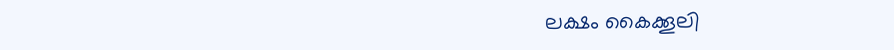ലക്ഷം കൈക്കൂലി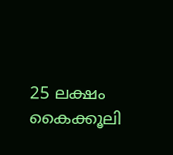25 ലക്ഷം കൈക്കൂലി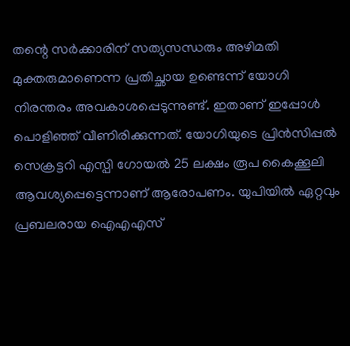തന്റെ സര്‍ക്കാരിന് സത്യസന്ധരും അഴിമതി മുക്തരുമാണെന്ന പ്രതിച്ഛായ ഉണ്ടെന്ന് യോഗി നിരന്തരം അവകാശപ്പെടുന്നുണ്ട്. ഇതാണ് ഇപ്പോള്‍ പൊളിഞ്ഞ് വീണിരിക്കുന്നത്. യോഗിയുടെ പ്രിന്‍സിപ്പല്‍ സെക്രട്ടറി എസ്പി ഗോയല്‍ 25 ലക്ഷം രൂപ കൈക്കൂലി ആവശ്യപ്പെട്ടെന്നാണ് ആരോപണം. യുപിയില്‍ ഏറ്റവും പ്രബലരായ ഐഎഎസ്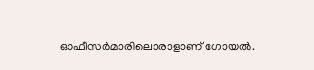ഓഫീസര്‍മാരിലൊരാളാണ് ഗോയല്‍.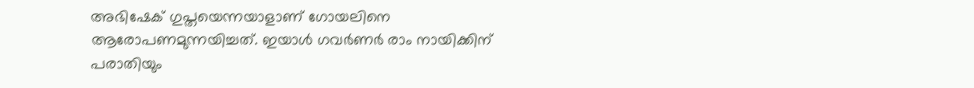അഭിഷേക് ഗുപ്തയെന്നയാളാണ് ഗോയലിനെ ആരോപണമുന്നയിച്ചത്. ഇയാള്‍ ഗവര്‍ണര്‍ രാം നായിക്കിന് പരാതിയും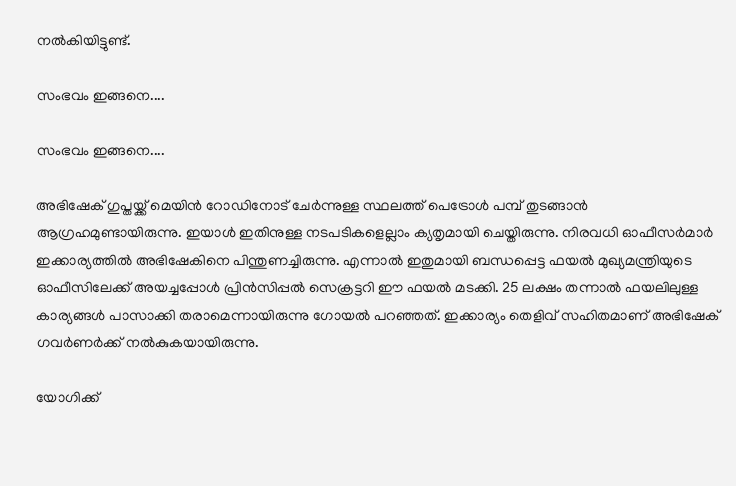നല്‍കിയിട്ടുണ്ട്.

സംഭവം ഇങ്ങനെ....

സംഭവം ഇങ്ങനെ....

അഭിഷേക് ഗുപ്തയ്ക്ക് മെയിന്‍ റോഡിനോട് ചേര്‍ന്നുള്ള സ്ഥലത്ത് പെട്രോള്‍ പമ്പ് തുടങ്ങാന്‍ ആഗ്രഹമുണ്ടായിരുന്നു. ഇയാള്‍ ഇതിനുള്ള നടപടികളെല്ലാം ക്യതൃമായി ചെയ്തിരുന്നു. നിരവധി ഓഫീസര്‍മാര്‍ ഇക്കാര്യത്തില്‍ അഭിഷേകിനെ പിന്തുണച്ചിരുന്നു. എന്നാല്‍ ഇതുമായി ബന്ധപ്പെട്ട ഫയല്‍ മുഖ്യമന്ത്രിയുടെ ഓഫീസിലേക്ക് അയച്ചപ്പോള്‍ പ്രിന്‍സിപ്പല്‍ സെക്രട്ടറി ഈ ഫയല്‍ മടക്കി. 25 ലക്ഷം തന്നാല്‍ ഫയലിലുള്ള കാര്യങ്ങള്‍ പാസാക്കി തരാമെന്നായിരുന്നു ഗോയല്‍ പറഞ്ഞത്. ഇക്കാര്യം തെളിവ് സഹിതമാണ് അഭിഷേക് ഗവര്‍ണര്‍ക്ക് നല്‍കുകയായിരുന്നു.

യോഗിക്ക്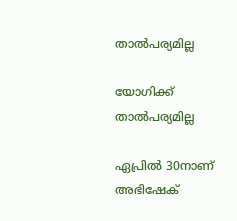താല്‍പര്യമില്ല

യോഗിക്ക് താല്‍പര്യമില്ല

ഏപ്രില്‍ 30നാണ് അഭിഷേക്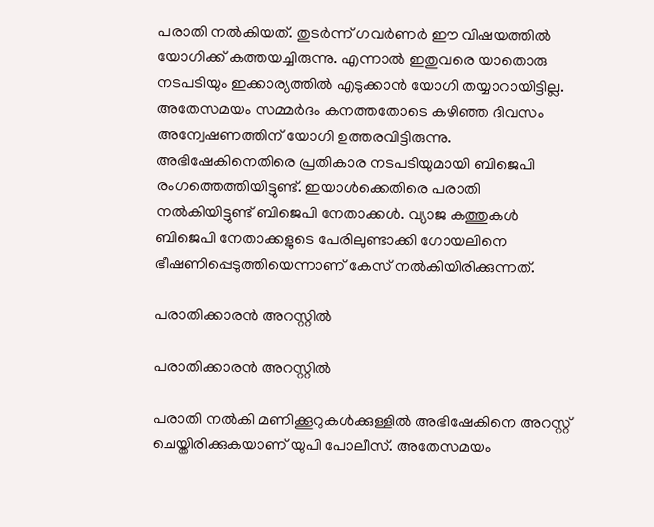പരാതി നല്‍കിയത്. തുടര്‍ന്ന് ഗവര്‍ണര്‍ ഈ വിഷയത്തില്‍ യോഗിക്ക് കത്തയച്ചിരുന്നു. എന്നാല്‍ ഇതുവരെ യാതൊരു നടപടിയും ഇക്കാര്യത്തില്‍ എടുക്കാന്‍ യോഗി തയ്യാറായിട്ടില്ല. അതേസമയം സമ്മര്‍ദം കനത്തതോടെ കഴിഞ്ഞ ദിവസം അന്വേഷണത്തിന് യോഗി ഉത്തരവിട്ടിരുന്നു. അഭിഷേകിനെതിരെ പ്രതികാര നടപടിയുമായി ബിജെപി രംഗത്തെത്തിയിട്ടുണ്ട്. ഇയാള്‍ക്കെതിരെ പരാതി നല്‍കിയിട്ടുണ്ട് ബിജെപി നേതാക്കള്‍. വ്യാജ കത്തുകള്‍ ബിജെപി നേതാക്കളുടെ പേരിലുണ്ടാക്കി ഗോയലിനെ ഭീഷണിപ്പെടുത്തിയെന്നാണ് കേസ് നല്‍കിയിരിക്കുന്നത്.

പരാതിക്കാരന്‍ അറസ്റ്റില്‍

പരാതിക്കാരന്‍ അറസ്റ്റില്‍

പരാതി നല്‍കി മണിക്കൂറുകള്‍ക്കുള്ളില്‍ അഭിഷേകിനെ അറസ്റ്റ് ചെയ്തിരിക്കുകയാണ് യുപി പോലീസ്. അതേസമയം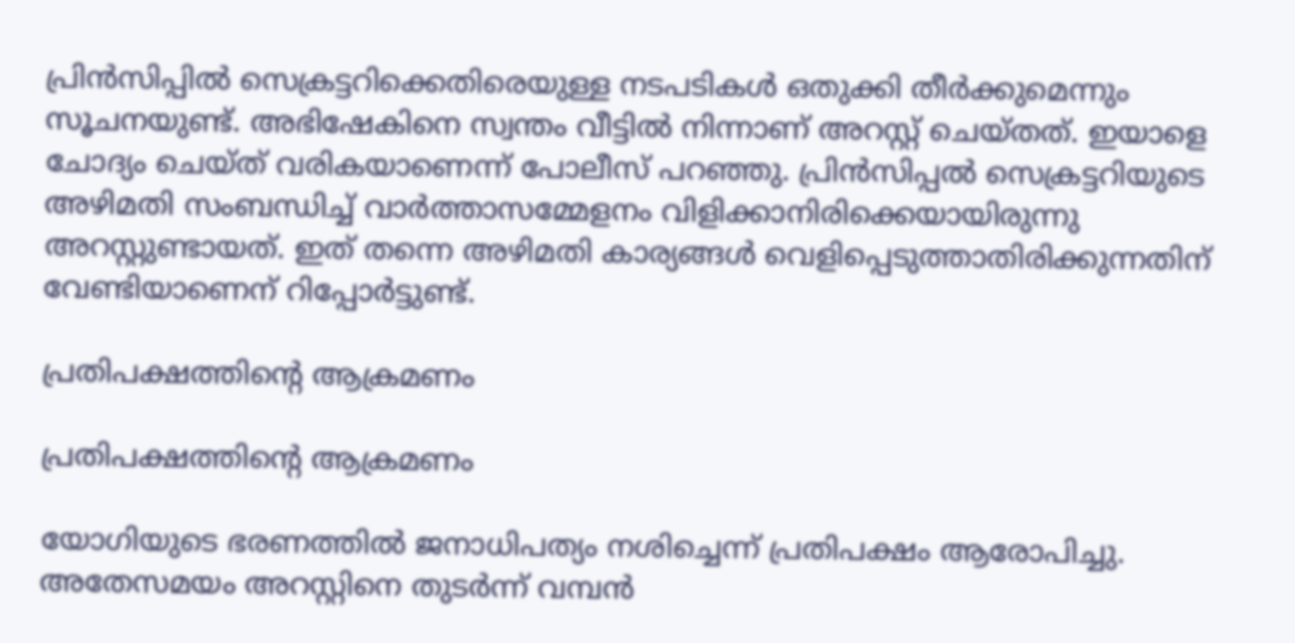പ്രിന്‍സിപ്പില്‍ സെക്രട്ടറിക്കെതിരെയുള്ള നടപടികള്‍ ഒതുക്കി തീര്‍ക്കുമെന്നും സൂചനയുണ്ട്. അഭിഷേകിനെ സ്വന്തം വീട്ടില്‍ നിന്നാണ് അറസ്റ്റ് ചെയ്തത്. ഇയാളെ ചോദ്യം ചെയ്ത് വരികയാണെന്ന് പോലീസ് പറഞ്ഞു. പ്രിന്‍സിപ്പല്‍ സെക്രട്ടറിയുടെ അഴിമതി സംബന്ധിച്ച് വാര്‍ത്താസമ്മേളനം വിളിക്കാനിരിക്കെയായിരുന്നു അറസ്റ്റുണ്ടായത്. ഇത് തന്നെ അഴിമതി കാര്യങ്ങള്‍ വെളിപ്പെടുത്താതിരിക്കുന്നതിന് വേണ്ടിയാണെന് റിപ്പോര്‍ട്ടുണ്ട്.

പ്രതിപക്ഷത്തിന്റെ ആക്രമണം

പ്രതിപക്ഷത്തിന്റെ ആക്രമണം

യോഗിയുടെ ഭരണത്തില്‍ ജനാധിപത്യം നശിച്ചെന്ന് പ്രതിപക്ഷം ആരോപിച്ചു. അതേസമയം അറസ്റ്റിനെ തുടര്‍ന്ന് വമ്പന്‍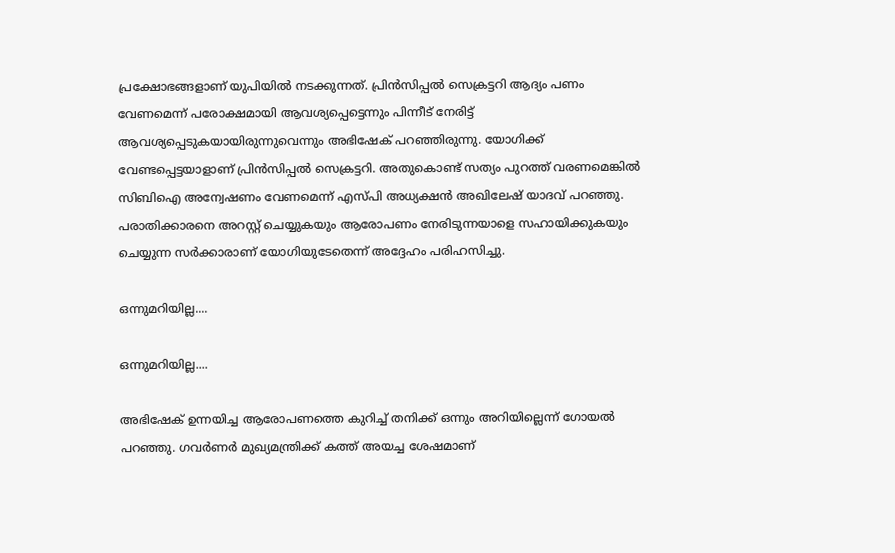പ്രക്ഷോഭങ്ങളാണ് യുപിയില്‍ നടക്കുന്നത്. പ്രിന്‍സിപ്പല്‍ സെക്രട്ടറി ആദ്യം പണം വേണമെന്ന് പരോക്ഷമായി ആവശ്യപ്പെട്ടെന്നും പിന്നീട് നേരിട്ട് ആവശ്യപ്പെടുകയായിരുന്നുവെന്നും അഭിഷേക് പറഞ്ഞിരുന്നു. യോഗിക്ക് വേണ്ടപ്പെട്ടയാളാണ് പ്രിന്‍സിപ്പല്‍ സെക്രട്ടറി. അതുകൊണ്ട് സത്യം പുറത്ത് വരണമെങ്കില്‍ സിബിഐ അന്വേഷണം വേണമെന്ന് എസ്പി അധ്യക്ഷന്‍ അഖിലേഷ് യാദവ് പറഞ്ഞു. പരാതിക്കാരനെ അറസ്റ്റ് ചെയ്യുകയും ആരോപണം നേരിടുന്നയാളെ സഹായിക്കുകയും ചെയ്യുന്ന സര്‍ക്കാരാണ് യോഗിയുടേതെന്ന് അദ്ദേഹം പരിഹസിച്ചു.

ഒന്നുമറിയില്ല....

ഒന്നുമറിയില്ല....

അഭിഷേക് ഉന്നയിച്ച ആരോപണത്തെ കുറിച്ച് തനിക്ക് ഒന്നും അറിയില്ലെന്ന് ഗോയല്‍ പറഞ്ഞു. ഗവര്‍ണര്‍ മുഖ്യമന്ത്രിക്ക് കത്ത് അയച്ച ശേഷമാണ്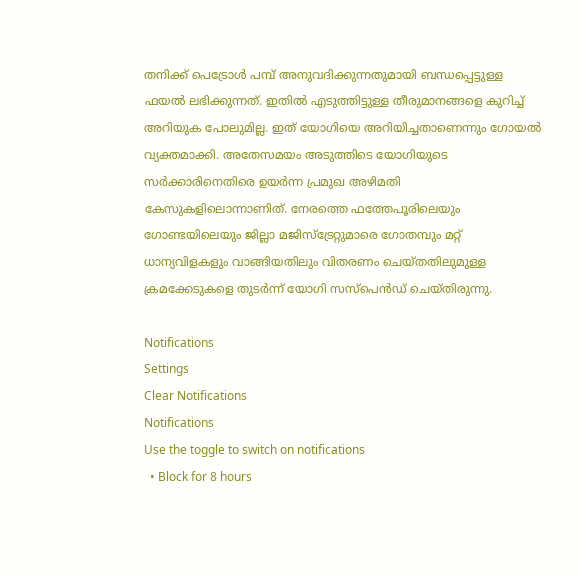തനിക്ക് പെട്രോള്‍ പമ്പ് അനുവദിക്കുന്നതുമായി ബന്ധപ്പെട്ടുള്ള ഫയല്‍ ലഭിക്കുന്നത്. ഇതില്‍ എടുത്തിട്ടുള്ള തീരുമാനങ്ങളെ കുറിച്ച് അറിയുക പോലുമില്ല. ഇത് യോഗിയെ അറിയിച്ചതാണെന്നും ഗോയല്‍ വ്യക്തമാക്കി. അതേസമയം അടുത്തിടെ യോഗിയുടെ സര്‍ക്കാരിനെതിരെ ഉയര്‍ന്ന പ്രമുഖ അഴിമതി കേസുകളിലൊന്നാണിത്. നേരത്തെ ഫത്തേപൂരിലെയും ഗോണ്ടയിലെയും ജില്ലാ മജിസ്‌ട്രേറ്റുമാരെ ഗോതമ്പും മറ്റ് ധാന്യവിളകളും വാങ്ങിയതിലും വിതരണം ചെയ്തതിലുമുള്ള ക്രമക്കേടുകളെ തുടര്‍ന്ന് യോഗി സസ്‌പെന്‍ഡ് ചെയ്തിരുന്നു.

Notifications
Settings
Clear Notifications
Notifications
Use the toggle to switch on notifications
  • Block for 8 hours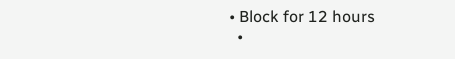• Block for 12 hours
  •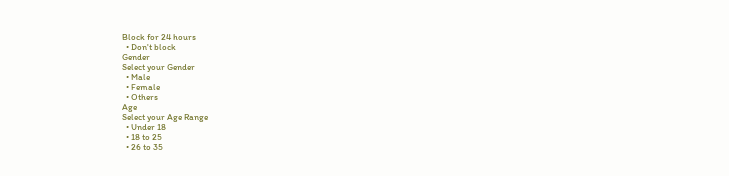Block for 24 hours
  • Don't block
Gender
Select your Gender
  • Male
  • Female
  • Others
Age
Select your Age Range
  • Under 18
  • 18 to 25
  • 26 to 35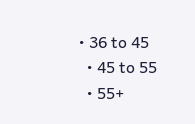• 36 to 45
  • 45 to 55
  • 55+